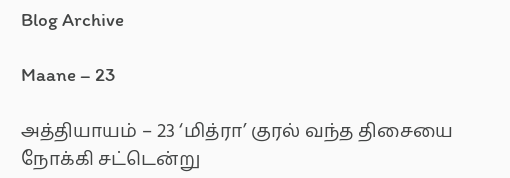Blog Archive

Maane – 23

அத்தியாயம் – 23 ‘மித்ரா’ குரல் வந்த திசையை நோக்கி சட்டென்று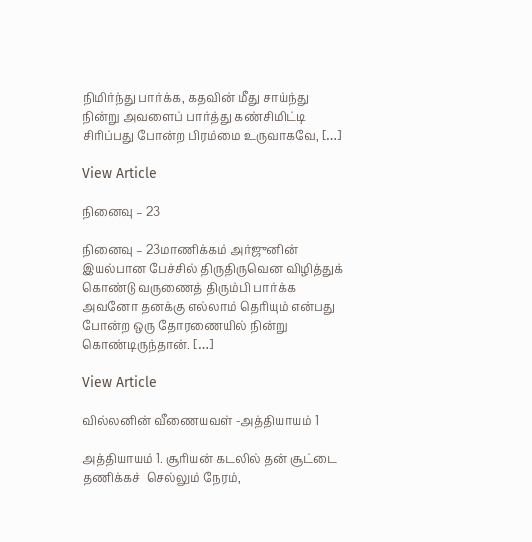நிமிர்ந்து பார்க்க, கதவின் மீது சாய்ந்து நின்று அவளைப் பார்த்து கண்சிமிட்டி சிரிப்பது போன்ற பிரம்மை உருவாகவே, […]

View Article

நினைவு – 23

நினைவு – 23மாணிக்கம் அர்ஜுனின் இயல்பான பேச்சில் திருதிருவென விழித்துக் கொண்டு வருணைத் திரும்பி பார்க்க அவனோ தனக்கு எல்லாம் தெரியும் என்பது போன்ற ஒரு தோரணையில் நின்று கொண்டிருந்தான். […]

View Article

வில்லனின் வீணையவள் -அத்தியாயம் 1

அத்தியாயம் 1. சூரியன் கடலில் தன் சூட்டை தணிக்கச்  செல்லும் நேரம்,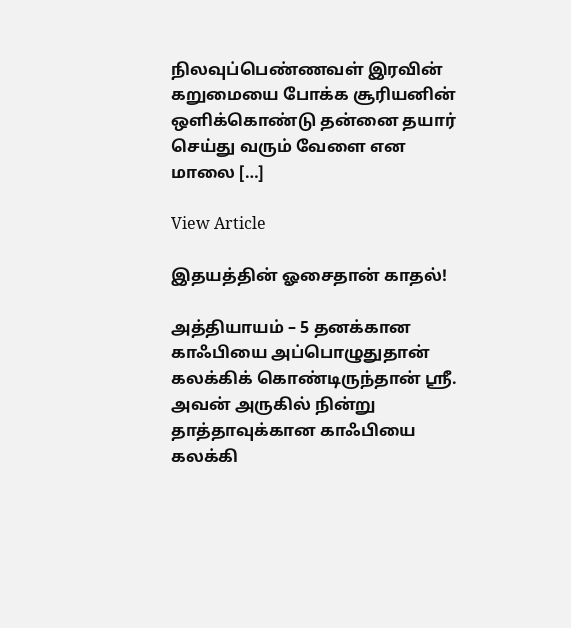நிலவுப்பெண்ணவள் இரவின் கறுமையை போக்க சூரியனின் ஒளிக்கொண்டு தன்னை தயார் செய்து வரும் வேளை என மாலை […]

View Article

இதயத்தின் ஓசைதான் காதல்!

அத்தியாயம் – 5 தனக்கான காஃபியை அப்பொழுதுதான் கலக்கிக் கொண்டிருந்தான் ஸ்ரீ. அவன் அருகில் நின்று தாத்தாவுக்கான காஃபியை கலக்கி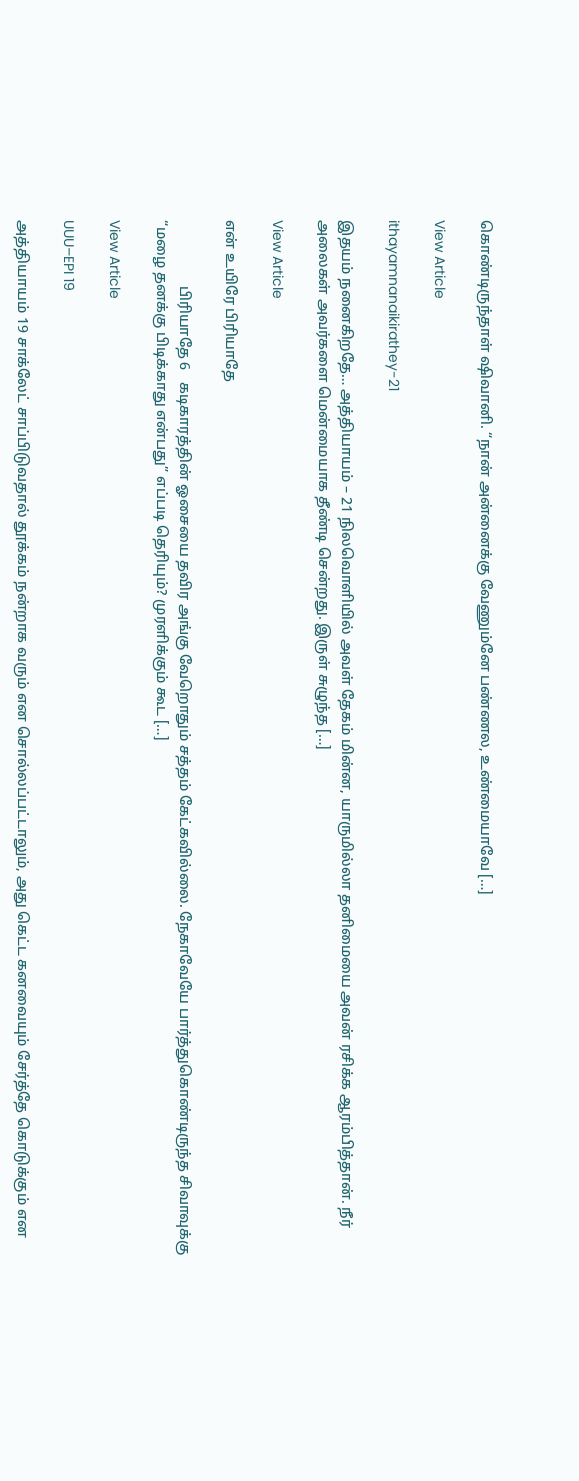கொண்டிருந்தாள் ஷிவானி. “நான் அன்னைக்கு வேணும்னே பண்ணல, உண்மையாவே […]

View Article

ithayamnanaikirathey-21

இதயம் நனைகிறதே… அத்தியாயம் – 21 நிலவொளியில் அவள் தேகம் மின்ன, யாருமில்லா தனிமையை அவன் ரசிக்க ஆரம்பித்தான். நீர் அலைகள் அவர்களை மென்மையாக தீண்டி சென்றது. இருள் சுழுந்த […]

View Article

என் உயிரே பிரியாதே

                  பிரியாதே 6   கடிகாரத்தின் ஓசையை தவிர அங்கு வேறொதும் சத்தம் கேட்கவில்லை. நேகாவேயே பார்த்துகொண்டிருந்த சிவாவுக்கு “மழை தனக்கு பிடிக்காது என்பது” எப்படி தெரியும்? முரளிக்கும் கூட […]

View Article

UUU–EPI 19

அத்தியாயம் 19 சாக்லேட் சாப்பிடுவதால் தூக்கம் நன்றாக வரும் என சொல்லப்பட்டாலும், அது கெட்ட கனவையும் சேர்த்தே கொடுக்கும் என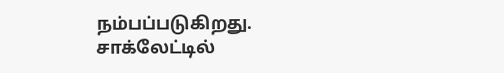நம்பப்படுகிறது. சாக்லேட்டில்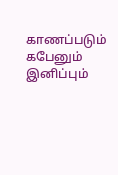காணப்படும் கபேனும் இனிப்பும்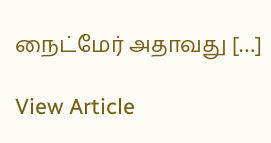நைட்மேர் அதாவது […]

View Article